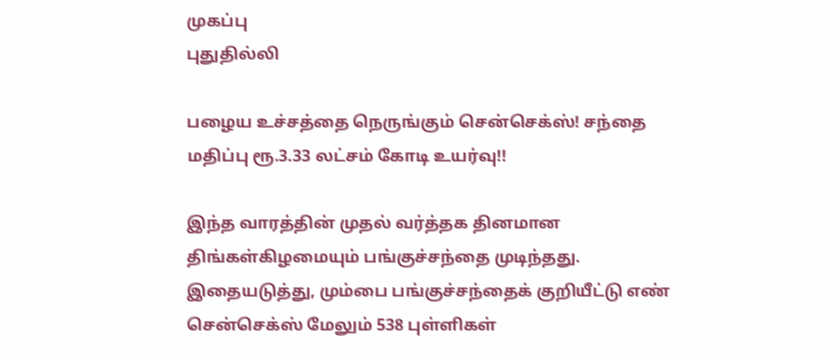முகப்பு
புதுதில்லி

பழைய உச்சத்தை நெருங்கும் சென்செக்ஸ்! சந்தை மதிப்பு ரூ.3.33 லட்சம் கோடி உயர்வு!!

இந்த வாரத்தின் முதல் வர்த்தக தினமான திங்கள்கிழமையும் பங்குச்சந்தை முடிந்தது. இதையடுத்து, மும்பை பங்குச்சந்தைக் குறியீட்டு எண் சென்செக்ஸ் மேலும் 538 புள்ளிகள்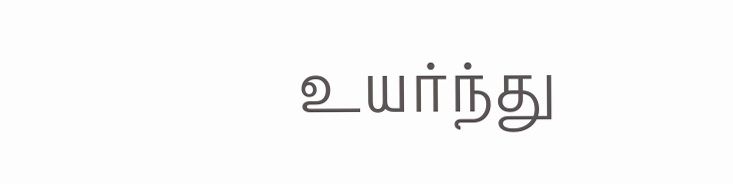உயர்ந்து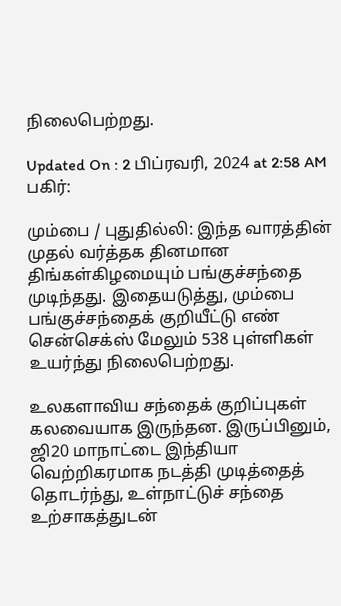நிலைபெற்றது.

Updated On : 2 பிப்ரவரி, 2024 at 2:58 AM
பகிர்:

மும்பை / புதுதில்லி: இந்த வாரத்தின் முதல் வர்த்தக தினமான திங்கள்கிழமையும் பங்குச்சந்தை முடிந்தது. இதையடுத்து, மும்பை பங்குச்சந்தைக் குறியீட்டு எண் சென்செக்ஸ் மேலும் 538 புள்ளிகள் உயர்ந்து நிலைபெற்றது.

உலகளாவிய சந்தைக் குறிப்புகள் கலவையாக இருந்தன. இருப்பினும், ஜி20 மாநாட்டை இந்தியா வெற்றிகரமாக நடத்தி முடித்தைத் தொடர்ந்து, உள்நாட்டுச் சந்தை உற்சாகத்துடன்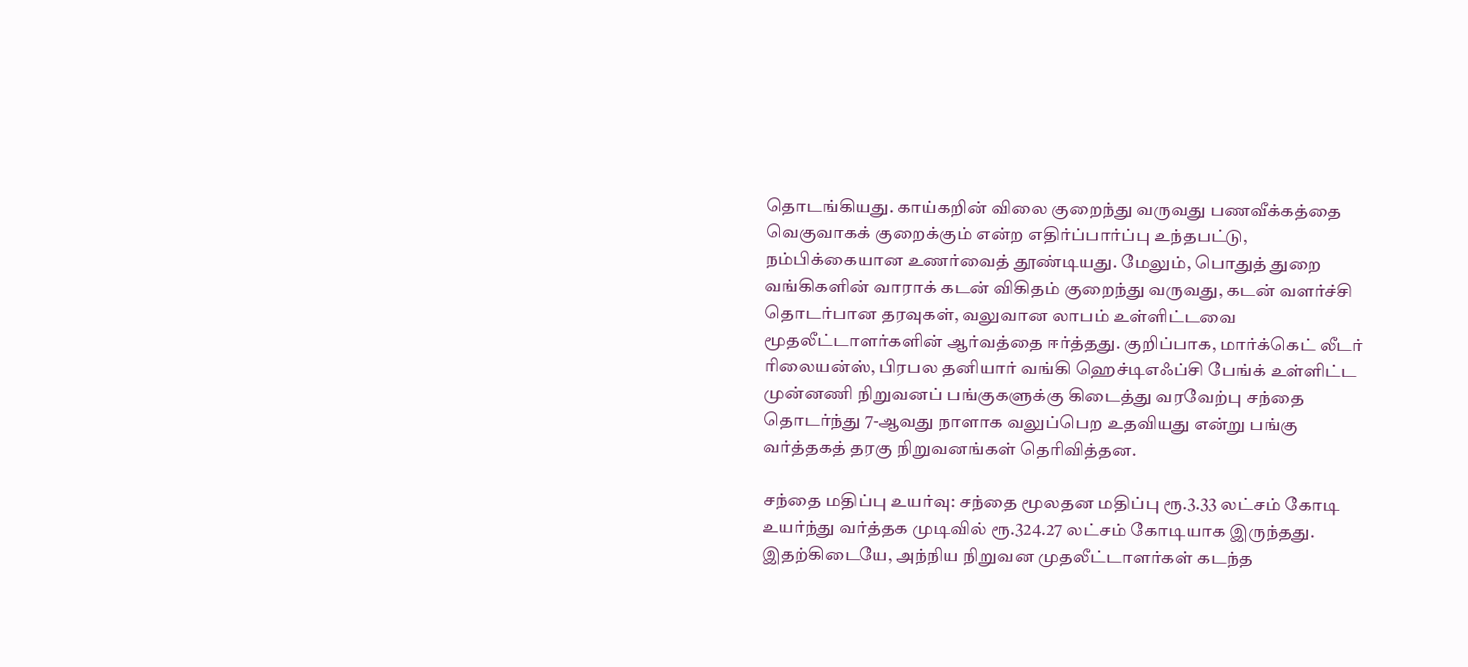தொடங்கியது. காய்கறின் விலை குறைந்து வருவது பணவீக்கத்தை வெகுவாகக் குறைக்கும் என்ற எதிர்ப்பார்ப்பு உந்தபட்டு, நம்பிக்கையான உணர்வைத் தூண்டியது. மேலும், பொதுத் துறை வங்கிகளின் வாராக் கடன் விகிதம் குறைந்து வருவது, கடன் வளர்ச்சி தொடர்பான தரவுகள், வலுவான லாபம் உள்ளிட்டவை மூதலீட்டாளர்களின் ஆர்வத்தை ஈர்த்தது. குறிப்பாக, மார்க்கெட் லீடர் ரிலையன்ஸ், பிரபல தனியார் வங்கி ஹெச்டிஎஃப்சி பேங்க் உள்ளிட்ட முன்னணி நிறுவனப் பங்குகளுக்கு கிடைத்து வரவேற்பு சந்தை தொடர்ந்து 7-ஆவது நாளாக வலுப்பெற உதவியது என்று பங்கு வர்த்தகத் தரகு நிறுவனங்கள் தெரிவித்தன.

சந்தை மதிப்பு உயர்வு: சந்தை மூலதன மதிப்பு ரூ.3.33 லட்சம் கோடி உயர்ந்து வர்த்தக முடிவில் ரூ.324.27 லட்சம் கோடியாக இருந்தது. இதற்கிடையே, அந்நிய நிறுவன முதலீட்டாளர்கள் கடந்த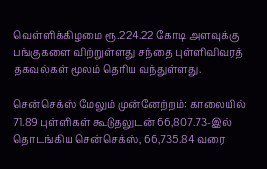வெள்ளிக்கிழமை ரூ.224.22 கோடி அளவுக்கு பங்குகளை விற்றுள்ளது சந்தை புள்ளிவிவரத் தகவல்கள் மூலம் தெரிய வந்துள்ளது.

சென்செக்ஸ் மேலும் முன்னேற்றம்: காலையில் 71.89 புள்ளிகள் கூடுதலுடன் 66,807.73-இல் தொடங்கிய சென்செக்ஸ், 66,735.84 வரை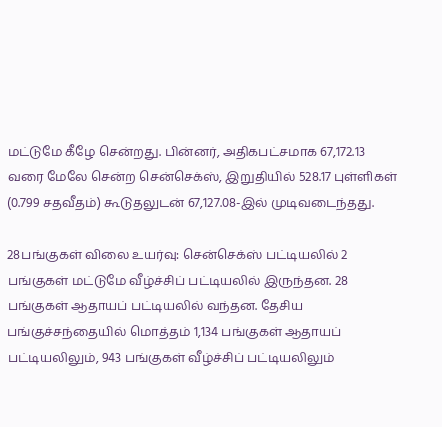மட்டுமே கீழே சென்றது. பின்னர், அதிகபட்சமாக 67,172.13 வரை மேலே சென்ற சென்செக்ஸ், இறுதியில் 528.17 புள்ளிகள் (0.799 சதவீதம்) கூடுதலுடன் 67,127.08-இல் முடிவடைந்தது.

28பங்குகள் விலை உயர்வு: சென்செக்ஸ் பட்டியலில் 2 பங்குகள் மட்டுமே வீழ்ச்சிப் பட்டியலில் இருந்தன. 28 பங்குகள் ஆதாயப் பட்டியலில் வந்தன. தேசிய பங்குச்சந்தையில் மொத்தம் 1,134 பங்குகள் ஆதாயப் பட்டியலிலும், 943 பங்குகள் வீழ்ச்சிப் பட்டியலிலும்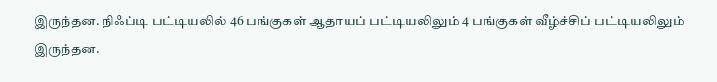இருந்தன. நிஃப்டி பட்டியலில் 46 பங்குகள் ஆதாயப் பட்டியலிலும் 4 பங்குகள் வீழ்ச்சிப் பட்டியலிலும் இருந்தன.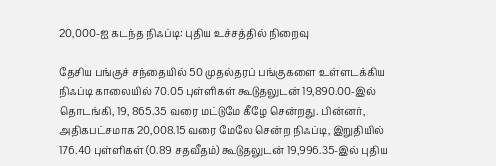20,000-ஐ கடந்த நிஃப்டி: புதிய உச்சத்தில் நிறைவு

தேசிய பங்குச் சந்தையில் 50 முதல்தரப் பங்குகளை உள்ளடக்கிய நிஃப்டி காலையில் 70.05 புள்ளிகள் கூடுதலுடன் 19,890.00-இல் தொடங்கி, 19, 865.35 வரை மட்டுமே கீழே சென்றது. பின்னர், அதிகபட்சமாக 20,008.15 வரை மேலே சென்ற நிஃப்டி, இறுதியில் 176.40 புள்ளிகள் (0.89 சதவீதம்) கூடுதலுடன் 19,996.35-இல் புதிய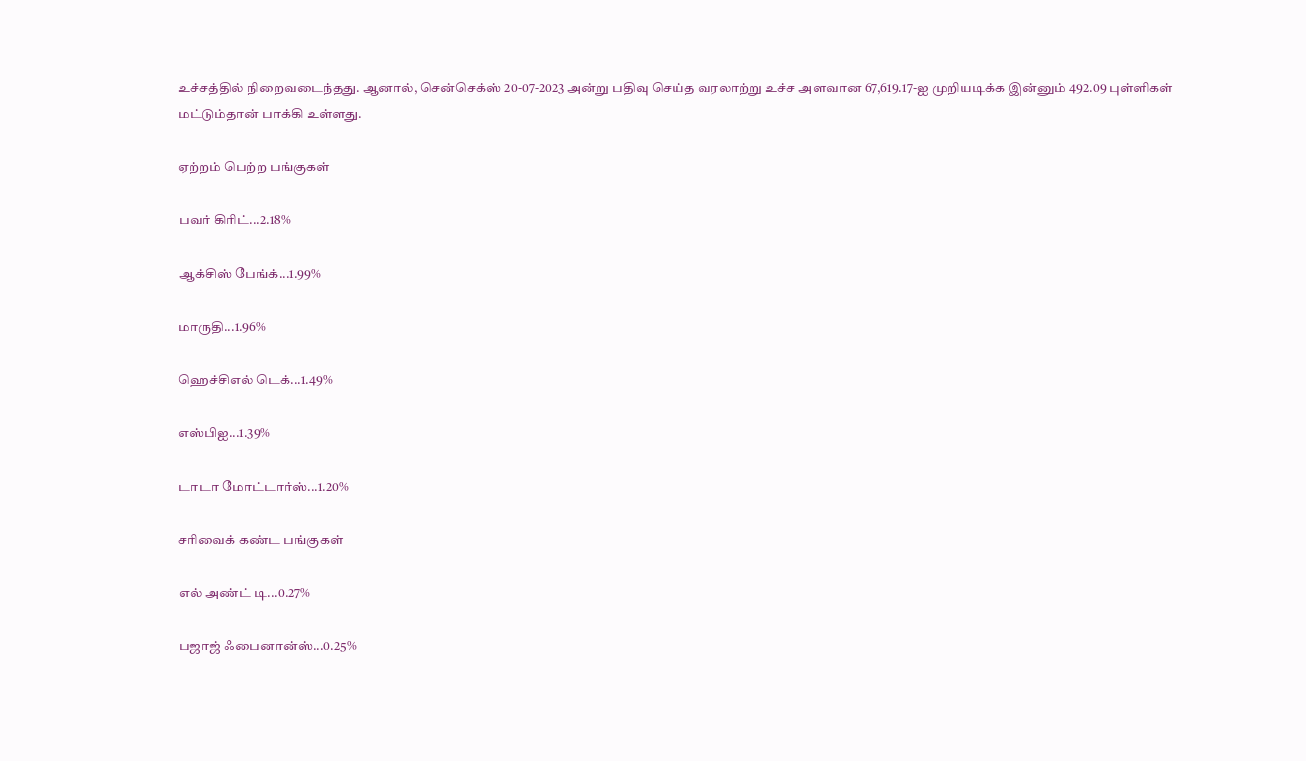உச்சத்தில் நிறைவடைந்தது. ஆனால், சென்செக்ஸ் 20-07-2023 அன்று பதிவு செய்த வரலாற்று உச்ச அளவான 67,619.17-ஐ முறியடிக்க இன்னும் 492.09 புள்ளிகள் மட்டும்தான் பாக்கி உள்ளது.

ஏற்றம் பெற்ற பங்குகள்

பவர் கிரிட்...2.18%

ஆக்சிஸ் பேங்க்...1.99%

மாருதி...1.96%

ஹெச்சிஎல் டெக்...1.49%

எஸ்பிஐ...1.39%

டாடா மோட்டார்ஸ்...1.20%

சரிவைக் கண்ட பங்குகள்

எல் அண்ட் டி...0.27%

பஜாஜ் ஃபைனான்ஸ்...0.25%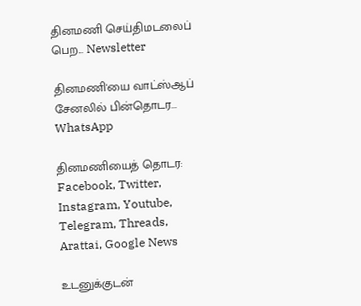தினமணி செய்திமடலைப் பெற... Newsletter

தினமணி'யை வாட்ஸ்ஆப் சேனலில் பின்தொடர... WhatsApp

தினமணியைத் தொடர: Facebook, Twitter, Instagram, Youtube, Telegram, Threads, Arattai, Google News

உடனுக்குடன்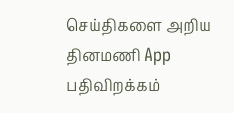செய்திகளை அறிய தினமணி App பதிவிறக்கம்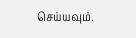செய்யவும்.